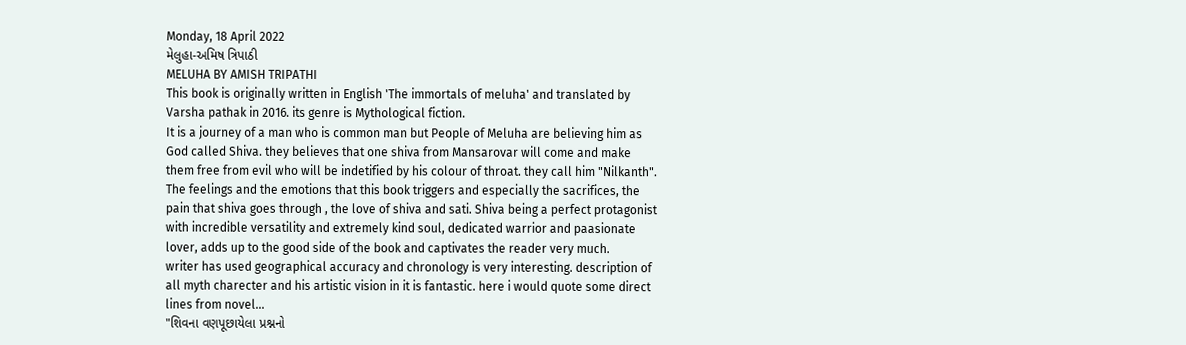Monday, 18 April 2022
મેલુહા-અમિષ ત્રિપાઠી
MELUHA BY AMISH TRIPATHI
This book is originally written in English 'The immortals of meluha' and translated by Varsha pathak in 2016. its genre is Mythological fiction.
It is a journey of a man who is common man but People of Meluha are believing him as God called Shiva. they believes that one shiva from Mansarovar will come and make them free from evil who will be indetified by his colour of throat. they call him "Nilkanth".
The feelings and the emotions that this book triggers and especially the sacrifices, the pain that shiva goes through , the love of shiva and sati. Shiva being a perfect protagonist with incredible versatility and extremely kind soul, dedicated warrior and paasionate lover, adds up to the good side of the book and captivates the reader very much.
writer has used geographical accuracy and chronology is very interesting. description of all myth charecter and his artistic vision in it is fantastic. here i would quote some direct lines from novel...
"શિવના વણપૂછાયેલા પ્રશ્નનો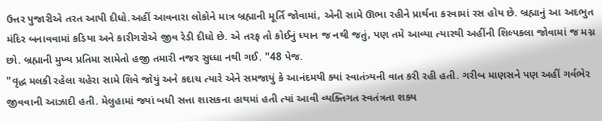ઉત્તર પુજારીએ તરત આપી દીધો.અહીં આવનારા લોકોને માત્ર બ્રહ્માની મૂર્તિ જોવામાં, એની સામે ઊભા રહીને પ્રાર્થના કરવામાં રસ હોય છે. બ્રહ્માનું આ અદભુત મંદિર બનાવવામાં કડિયા અને કારીગરોએ જીવ રેડી દીધો છે. એ તરફ તો કોઈનું ધ્યાન જ નથી જતું, પણ તમે આવ્યા ત્યારથી અહીંની શિલ્પકલા જોવામાં જ મગ્ન છો. બ્રહ્માની મુખ્ય પ્રતિમા સામેતો હજી તમારી નજર સુધ્ધા નથી ગઈ. "48 પેજ.
"વૃદ્ધ મલકી રહેલા ચહેરા સામે શિવે જોયું અને કદાચ ત્યારે એને સમજાયું કે આનંદમયી ક્યાં સ્વાતંત્ર્યની વાત કરી રહી હતી. ગરીબ માણસને પણ અહીં ગર્વભેર જીવવાની આઝાદી હતી. મેલુહામાં જ્યાં બધી સત્તા શાસકના હાથમાં હતી ત્યાં આવી વ્યક્તિગત સ્વતંત્રતા શક્ય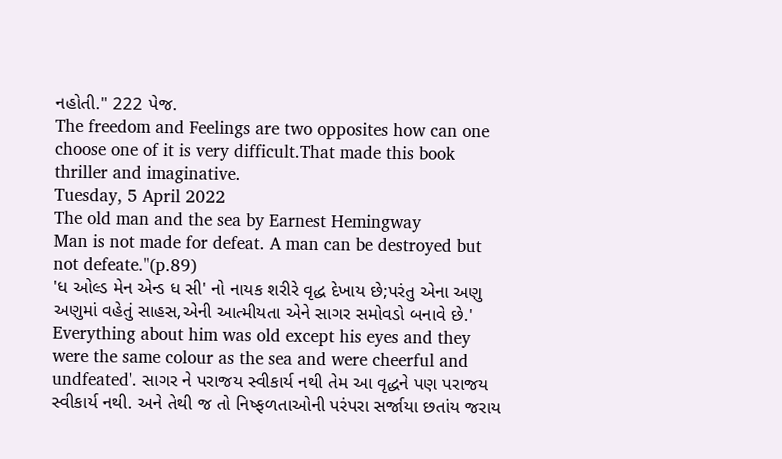નહોતી." 222 પેજ.
The freedom and Feelings are two opposites how can one choose one of it is very difficult.That made this book thriller and imaginative.
Tuesday, 5 April 2022
The old man and the sea by Earnest Hemingway
Man is not made for defeat. A man can be destroyed but not defeate."(p.89)
'ધ ઓલ્ડ મેન એન્ડ ધ સી' નો નાયક શરીરે વૃદ્ધ દેખાય છે;પરંતુ એના અણુ અણુમાં વહેતું સાહસ,એની આત્મીયતા એને સાગર સમોવડો બનાવે છે.' Everything about him was old except his eyes and they were the same colour as the sea and were cheerful and undfeated'. સાગર ને પરાજય સ્વીકાર્ય નથી તેમ આ વૃદ્ધને પણ પરાજય સ્વીકાર્ય નથી. અને તેથી જ તો નિષ્ફળતાઓની પરંપરા સર્જાયા છતાંય જરાય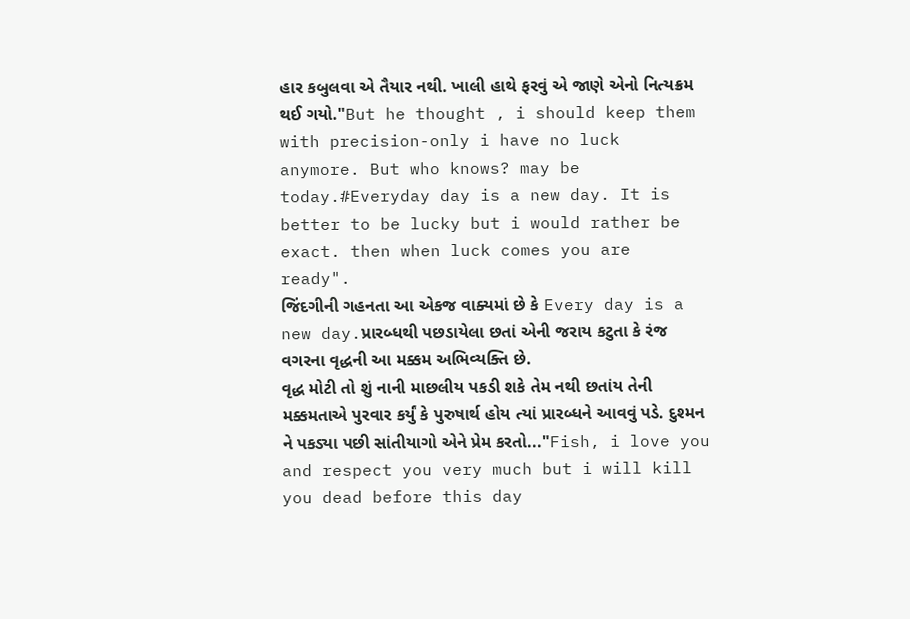હાર કબુલવા એ તૈયાર નથી. ખાલી હાથે ફરવું એ જાણે એનો નિત્યક્રમ થઈ ગયો."But he thought , i should keep them with precision-only i have no luck anymore. But who knows? may be today.#Everyday day is a new day. It is better to be lucky but i would rather be exact. then when luck comes you are ready".
જિંદગીની ગહનતા આ એકજ વાક્યમાં છે કે Every day is a new day.પ્રારબ્ધથી પછડાયેલા છતાં એની જરાય કટુતા કે રંજ વગરના વૃદ્ધની આ મક્કમ અભિવ્યક્તિ છે.
વૃદ્ધ મોટી તો શું નાની માછલીય પકડી શકે તેમ નથી છતાંય તેની મક્કમતાએ પુરવાર કર્યું કે પુરુષાર્થ હોય ત્યાં પ્રારબ્ધને આવવું પડે. દુશ્મન ને પકડ્યા પછી સાંતીયાગો એને પ્રેમ કરતો..."Fish, i love you and respect you very much but i will kill you dead before this day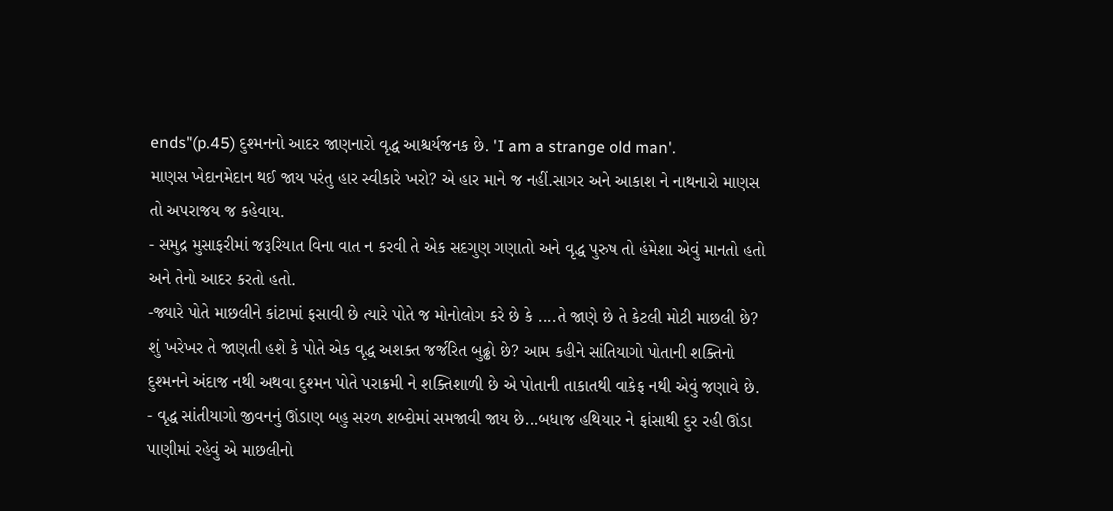ends"(p.45) દુશ્મનનો આદર જાણનારો વૃદ્ધ આશ્ચર્યજનક છે. 'I am a strange old man'.
માણસ ખેદાનમેદાન થઈ જાય પરંતુ હાર સ્વીકારે ખરો? એ હાર માને જ નહીં.સાગર અને આકાશ ને નાથનારો માણસ તો અપરાજય જ કહેવાય.
- સમુદ્ર મુસાફરીમાં જરૂરિયાત વિના વાત ન કરવી તે એક સદગુણ ગણાતો અને વૃદ્ધ પુરુષ તો હંમેશા એવું માનતો હતો અને તેનો આદર કરતો હતો.
-જ્યારે પોતે માછલીને કાંટામાં ફસાવી છે ત્યારે પોતે જ મોનોલોગ કરે છે કે ....તે જાણે છે તે કેટલી મોટી માછલી છે? શું ખરેખર તે જાણતી હશે કે પોતે એક વૃદ્ધ અશક્ત જર્જરિત બુઢ્ઢો છે? આમ કહીને સાંતિયાગો પોતાની શક્તિનો દુશ્મનને અંદાજ નથી અથવા દુશ્મન પોતે પરાક્રમી ને શક્તિશાળી છે એ પોતાની તાકાતથી વાકેફ નથી એવું જણાવે છે.
- વૃદ્ધ સાંતીયાગો જીવનનું ઊંડાણ બહુ સરળ શબ્દોમાં સમજાવી જાય છે...બધાજ હથિયાર ને ફાંસાથી દુર રહી ઊંડા પાણીમાં રહેવું એ માછલીનો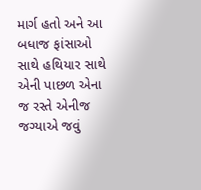માર્ગ હતો અને આ બધાજ ફાંસાઓ સાથે હથિયાર સાથે એની પાછળ એના જ રસ્તે એનીજ જગ્યાએ જવું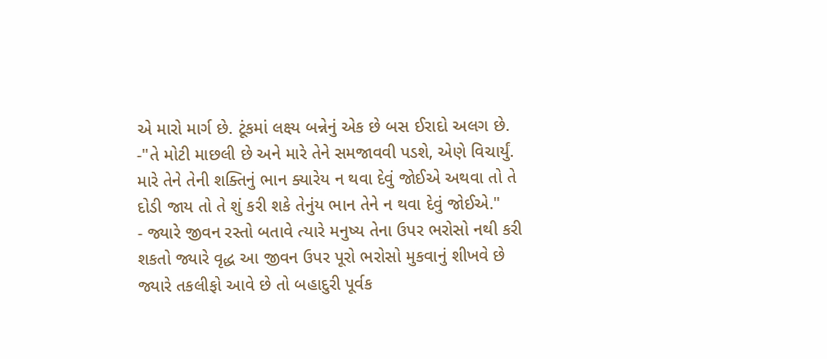એ મારો માર્ગ છે. ટૂંકમાં લક્ષ્ય બન્નેનું એક છે બસ ઈરાદો અલગ છે.
-"તે મોટી માછલી છે અને મારે તેને સમજાવવી પડશે, એણે વિચાર્યું. મારે તેને તેની શક્તિનું ભાન ક્યારેય ન થવા દેવું જોઈએ અથવા તો તે દોડી જાય તો તે શું કરી શકે તેનુંય ભાન તેને ન થવા દેવું જોઈએ."
- જ્યારે જીવન રસ્તો બતાવે ત્યારે મનુષ્ય તેના ઉપર ભરોસો નથી કરી શકતો જ્યારે વૃદ્ધ આ જીવન ઉપર પૂરો ભરોસો મુકવાનું શીખવે છે જ્યારે તકલીફો આવે છે તો બહાદુરી પૂર્વક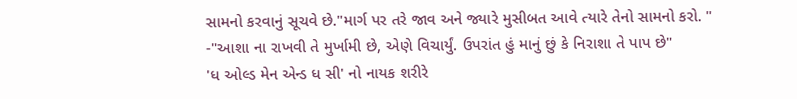સામનો કરવાનું સૂચવે છે."માર્ગ પર તરે જાવ અને જ્યારે મુસીબત આવે ત્યારે તેનો સામનો કરો. "
-"આશા ના રાખવી તે મુર્ખામી છે, એણે વિચાર્યું. ઉપરાંત હું માનું છું કે નિરાશા તે પાપ છે"
'ધ ઓલ્ડ મેન એન્ડ ધ સી' નો નાયક શરીરે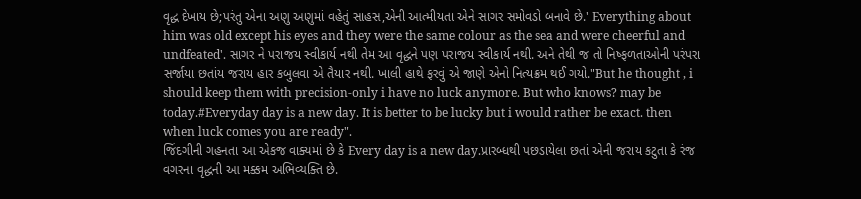વૃદ્ધ દેખાય છે;પરંતુ એના અણુ અણુમાં વહેતું સાહસ,એની આત્મીયતા એને સાગર સમોવડો બનાવે છે.' Everything about him was old except his eyes and they were the same colour as the sea and were cheerful and undfeated'. સાગર ને પરાજય સ્વીકાર્ય નથી તેમ આ વૃદ્ધને પણ પરાજય સ્વીકાર્ય નથી. અને તેથી જ તો નિષ્ફળતાઓની પરંપરા સર્જાયા છતાંય જરાય હાર કબુલવા એ તૈયાર નથી. ખાલી હાથે ફરવું એ જાણે એનો નિત્યક્રમ થઈ ગયો."But he thought , i should keep them with precision-only i have no luck anymore. But who knows? may be today.#Everyday day is a new day. It is better to be lucky but i would rather be exact. then when luck comes you are ready".
જિંદગીની ગહનતા આ એકજ વાક્યમાં છે કે Every day is a new day.પ્રારબ્ધથી પછડાયેલા છતાં એની જરાય કટુતા કે રંજ વગરના વૃદ્ધની આ મક્કમ અભિવ્યક્તિ છે.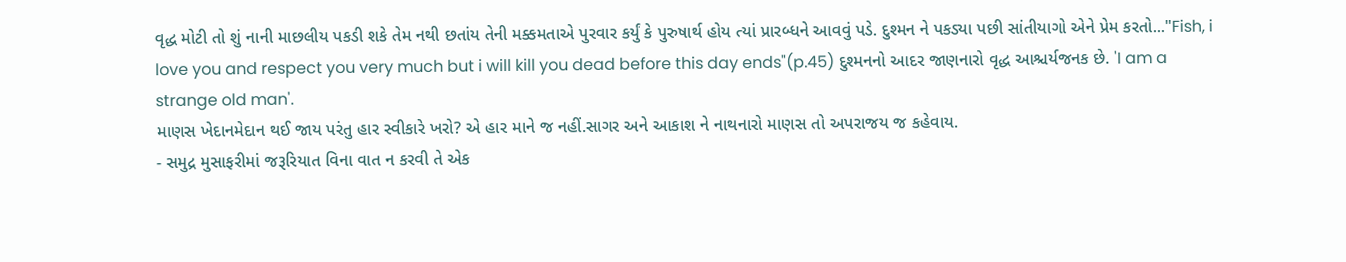વૃદ્ધ મોટી તો શું નાની માછલીય પકડી શકે તેમ નથી છતાંય તેની મક્કમતાએ પુરવાર કર્યું કે પુરુષાર્થ હોય ત્યાં પ્રારબ્ધને આવવું પડે. દુશ્મન ને પકડ્યા પછી સાંતીયાગો એને પ્રેમ કરતો..."Fish, i love you and respect you very much but i will kill you dead before this day ends"(p.45) દુશ્મનનો આદર જાણનારો વૃદ્ધ આશ્ચર્યજનક છે. 'I am a strange old man'.
માણસ ખેદાનમેદાન થઈ જાય પરંતુ હાર સ્વીકારે ખરો? એ હાર માને જ નહીં.સાગર અને આકાશ ને નાથનારો માણસ તો અપરાજય જ કહેવાય.
- સમુદ્ર મુસાફરીમાં જરૂરિયાત વિના વાત ન કરવી તે એક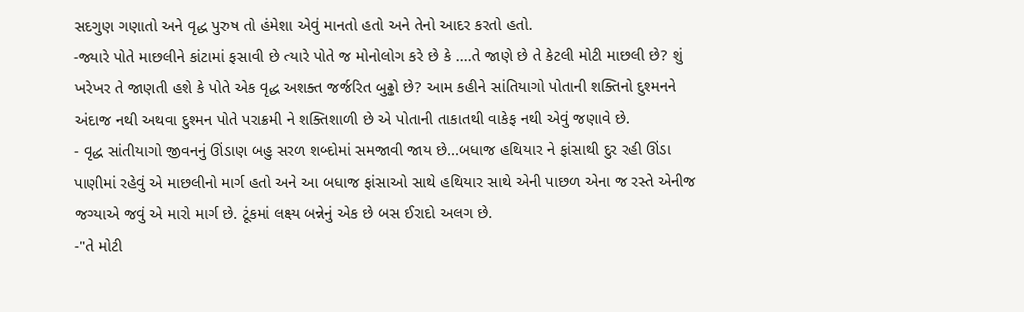સદગુણ ગણાતો અને વૃદ્ધ પુરુષ તો હંમેશા એવું માનતો હતો અને તેનો આદર કરતો હતો.
-જ્યારે પોતે માછલીને કાંટામાં ફસાવી છે ત્યારે પોતે જ મોનોલોગ કરે છે કે ....તે જાણે છે તે કેટલી મોટી માછલી છે? શું ખરેખર તે જાણતી હશે કે પોતે એક વૃદ્ધ અશક્ત જર્જરિત બુઢ્ઢો છે? આમ કહીને સાંતિયાગો પોતાની શક્તિનો દુશ્મનને અંદાજ નથી અથવા દુશ્મન પોતે પરાક્રમી ને શક્તિશાળી છે એ પોતાની તાકાતથી વાકેફ નથી એવું જણાવે છે.
- વૃદ્ધ સાંતીયાગો જીવનનું ઊંડાણ બહુ સરળ શબ્દોમાં સમજાવી જાય છે...બધાજ હથિયાર ને ફાંસાથી દુર રહી ઊંડા પાણીમાં રહેવું એ માછલીનો માર્ગ હતો અને આ બધાજ ફાંસાઓ સાથે હથિયાર સાથે એની પાછળ એના જ રસ્તે એનીજ જગ્યાએ જવું એ મારો માર્ગ છે. ટૂંકમાં લક્ષ્ય બન્નેનું એક છે બસ ઈરાદો અલગ છે.
-"તે મોટી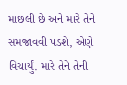માછલી છે અને મારે તેને સમજાવવી પડશે, એણે વિચાર્યું. મારે તેને તેની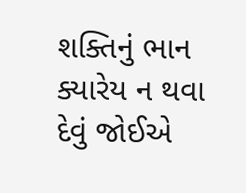શક્તિનું ભાન ક્યારેય ન થવા દેવું જોઈએ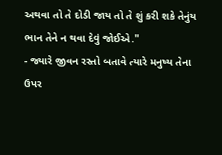અથવા તો તે દોડી જાય તો તે શું કરી શકે તેનુંય ભાન તેને ન થવા દેવું જોઈએ."
- જ્યારે જીવન રસ્તો બતાવે ત્યારે મનુષ્ય તેના ઉપર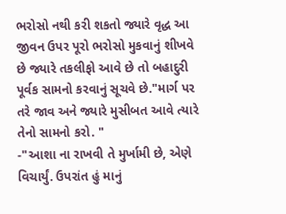ભરોસો નથી કરી શકતો જ્યારે વૃદ્ધ આ જીવન ઉપર પૂરો ભરોસો મુકવાનું શીખવે છે જ્યારે તકલીફો આવે છે તો બહાદુરી પૂર્વક સામનો કરવાનું સૂચવે છે."માર્ગ પર તરે જાવ અને જ્યારે મુસીબત આવે ત્યારે તેનો સામનો કરો. "
-"આશા ના રાખવી તે મુર્ખામી છે, એણે વિચાર્યું. ઉપરાંત હું માનું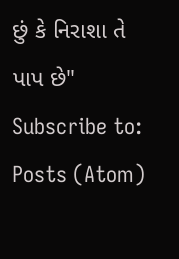છું કે નિરાશા તે પાપ છે"
Subscribe to:
Posts (Atom)